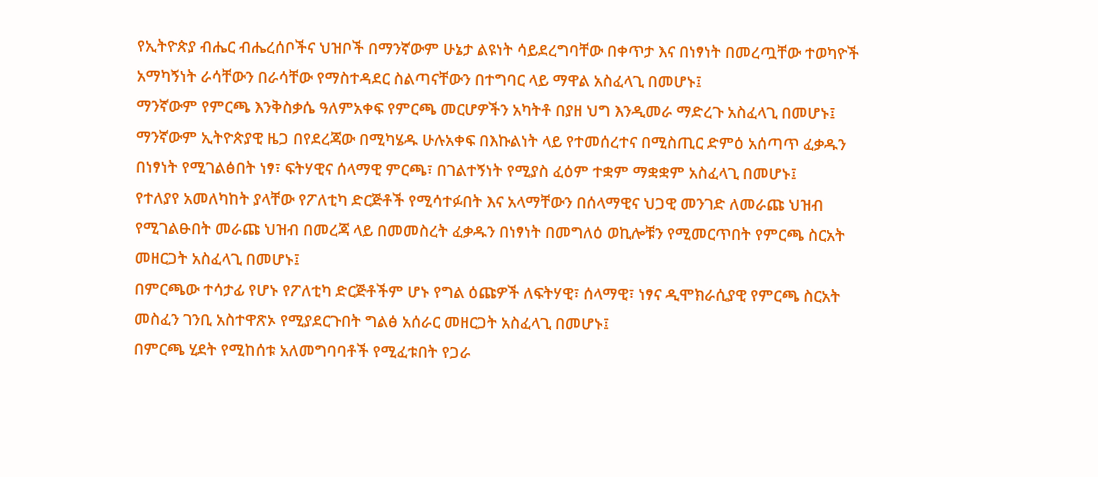የኢትዮጵያ ብሔር ብሔረሰቦችና ህዝቦች በማንኛውም ሁኔታ ልዩነት ሳይደረግባቸው በቀጥታ እና በነፃነት በመረጧቸው ተወካዮች አማካኝነት ራሳቸውን በራሳቸው የማስተዳደር ስልጣናቸውን በተግባር ላይ ማዋል አስፈላጊ በመሆኑ፤
ማንኛውም የምርጫ እንቅስቃሴ ዓለምአቀፍ የምርጫ መርሆዎችን አካትቶ በያዘ ህግ እንዲመራ ማድረጉ አስፈላጊ በመሆኑ፤
ማንኛውም ኢትዮጵያዊ ዜጋ በየደረጃው በሚካሄዱ ሁሉአቀፍ በእኩልነት ላይ የተመሰረተና በሚስጢር ድምዕ አሰጣጥ ፈቃዱን በነፃነት የሚገልፅበት ነፃ፣ ፍትሃዊና ሰላማዊ ምርጫ፣ በገልተኝነት የሚያስ ፈዕም ተቋም ማቋቋም አስፈላጊ በመሆኑ፤
የተለያየ አመለካከት ያላቸው የፖለቲካ ድርጅቶች የሚሳተፉበት እና አላማቸውን በሰላማዊና ህጋዊ መንገድ ለመራጩ ህዝብ የሚገልፁበት መራጩ ህዝብ በመረጃ ላይ በመመስረት ፈቃዱን በነፃነት በመግለዕ ወኪሎቹን የሚመርጥበት የምርጫ ስርአት መዘርጋት አስፈላጊ በመሆኑ፤
በምርጫው ተሳታፊ የሆኑ የፖለቲካ ድርጅቶችም ሆኑ የግል ዕጩዎች ለፍትሃዊ፣ ሰላማዊ፣ ነፃና ዲሞክራሲያዊ የምርጫ ስርአት መስፈን ገንቢ አስተዋጽኦ የሚያደርጉበት ግልፅ አሰራር መዘርጋት አስፈላጊ በመሆኑ፤
በምርጫ ሂደት የሚከሰቱ አለመግባባቶች የሚፈቱበት የጋራ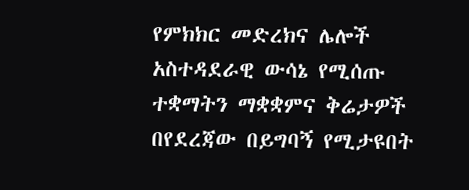የምክክር መድረክና ሌሎች አስተዳደራዊ ውሳኔ የሚሰጡ ተቋማትን ማቋቋምና ቅሬታዎች በየደረጃው በይግባኝ የሚታዩበት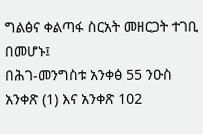ግልፅና ቀልጣፋ ስርአት መዘርጋት ተገቢ በመሆኑ፤
በሕገ-መንግስቱ አንቀፅ 55 ንዑስ አንቀጽ (1) እና አንቀጽ 102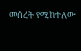መሰረት የሚከተለው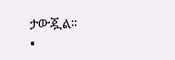ታውጇል፡፡
•